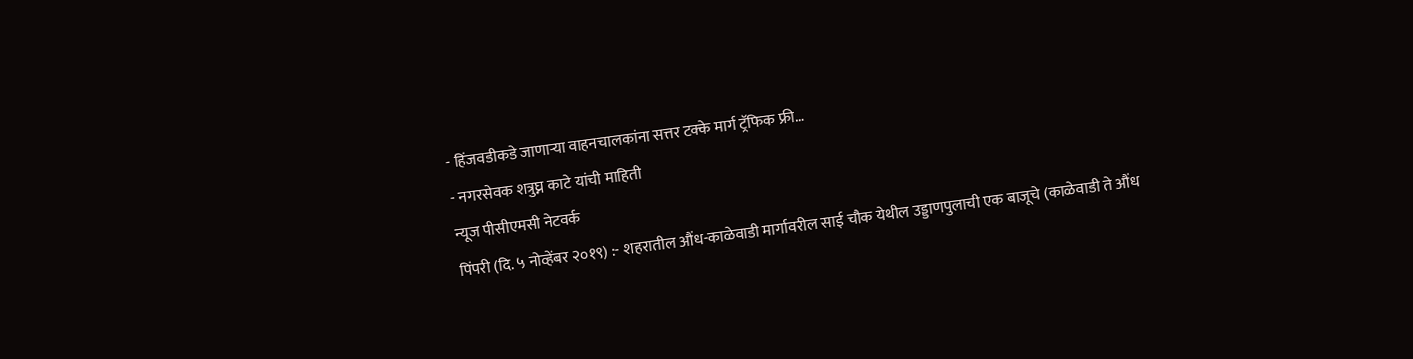- हिंजवडीकडे जाणाऱ्या वाहनचालकांना सत्तर टक्के मार्ग ट्रॅफिक फ्री…
- नगरसेवक शत्रुघ्न काटे यांची माहिती
न्यूज पीसीएमसी नेटवर्क
पिंपरी (दि. ५ नोव्हेंबर २०१९) :- शहरातील औंध-काळेवाडी मार्गावरील साई चौक येथील उड्डाणपुलाची एक बाजूचे (काळेवाडी ते औंध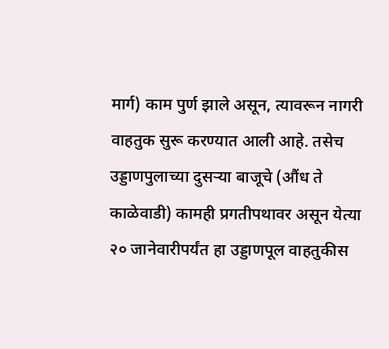मार्ग) काम पुर्ण झाले असून, त्यावरून नागरी वाहतुक सुरू करण्यात आली आहे. तसेच उड्डाणपुलाच्या दुसऱ्या बाजूचे (औंध ते काळेवाडी) कामही प्रगतीपथावर असून येत्या २० जानेवारीपर्यंत हा उड्डाणपूल वाहतुकीस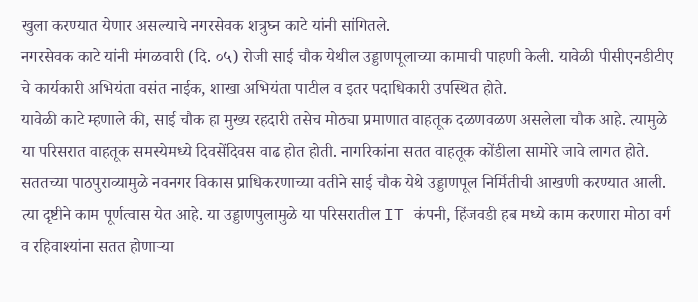खुला करण्यात येणार असल्याचे नगरसेवक शत्रुघ्न काटे यांनी सांगितले.
नगरसेवक काटे यांनी मंगळवारी (दि. ०५) रोजी साई चौक येथील उड्डाणपूलाच्या कामाची पाहणी केली. यावेळी पीसीएनडीटीए चे कार्यकारी अभियंता वसंत नाईक, शाखा अभियंता पाटील व इतर पदाधिकारी उपस्थित होते.
यावेळी काटे म्हणाले की, साई चौक हा मुख्य रहदारी तसेच मोठ्या प्रमाणात वाहतूक दळणवळण असलेला चौक आहे. त्यामुळे या परिसरात वाहतूक समस्येमध्ये दिवसेंदिवस वाढ होत होती. नागरिकांना सतत वाहतूक कोंडीला सामोरे जावे लागत होते. सततच्या पाठपुराव्यामुळे नवनगर विकास प्राधिकरणाच्या वतीने साई चौक येथे उड्डाणपूल निर्मितीची आखणी करण्यात आली. त्या दृष्टीने काम पूर्णत्वास येत आहे. या उड्डाणपुलामुळे या परिसरातील IT कंपनी, हिंजवडी हब मध्ये काम करणारा मोठा वर्ग व रहिवाश्यांना सतत होणाऱ्या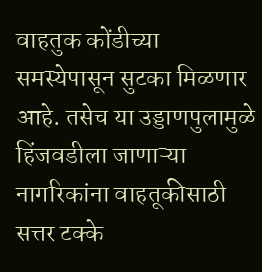वाहतुक कोंडीच्या समस्येपासून सुटका मिळणार आहे. तसेच या उड्डाणपुलामुळे हिंजवडीला जाणाऱ्या नागरिकांना वाहतूकीसाठी सत्तर टक्के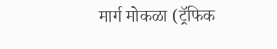मार्ग मोकळा (ट्रॅफिक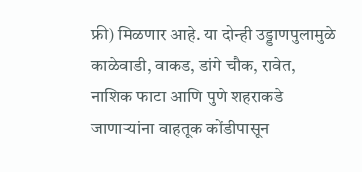फ्री) मिळणार आहे. या दोन्ही उड्डाणपुलामुळे काळेवाडी, वाकड, डांगे चौक, रावेत, नाशिक फाटा आणि पुणे शहराकडे जाणाऱ्यांना वाहतूक कोंडीपासून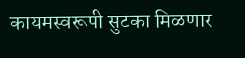कायमस्वरूपी सुटका मिळणार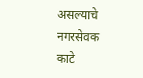असल्याचे नगरसेवक काटे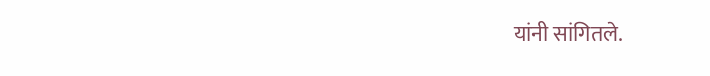यांनी सांगितले.